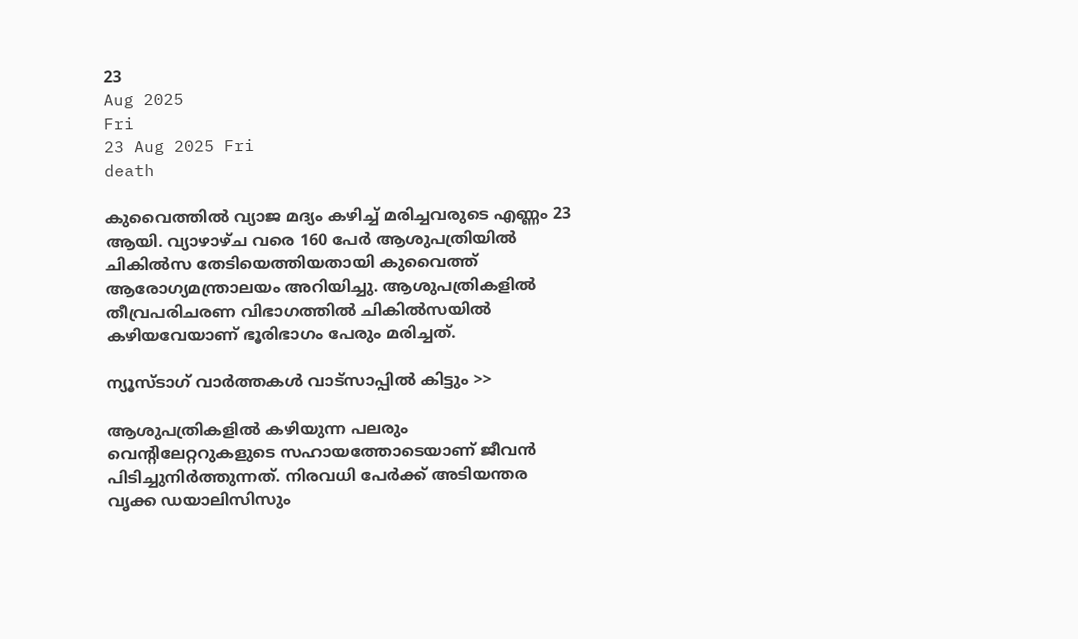23
Aug 2025
Fri
23 Aug 2025 Fri
death

കുവൈത്തില്‍ വ്യാജ മദ്യം കഴിച്ച് മരിച്ചവരുടെ എണ്ണം 23 ആയി. വ്യാഴാഴ്ച വരെ 160 പേര്‍ ആശുപത്രിയില്‍ ചികില്‍സ തേടിയെത്തിയതായി കുവൈത്ത് ആരോഗ്യമന്ത്രാലയം അറിയിച്ചു. ആശുപത്രികളില്‍ തീവ്രപരിചരണ വിഭാഗത്തില്‍ ചികില്‍സയില്‍ കഴിയവേയാണ് ഭൂരിഭാഗം പേരും മരിച്ചത്.

ന്യൂസ്ടാഗ് വാര്‍ത്തകള്‍ വാട്‌സാപ്പില്‍ കിട്ടും >>

ആശുപത്രികളില്‍ കഴിയുന്ന പലരും വെന്റിലേറ്ററുകളുടെ സഹായത്തോടെയാണ് ജീവന്‍ പിടിച്ചുനിര്‍ത്തുന്നത്. നിരവധി പേര്‍ക്ക് അടിയന്തര വൃക്ക ഡയാലിസിസും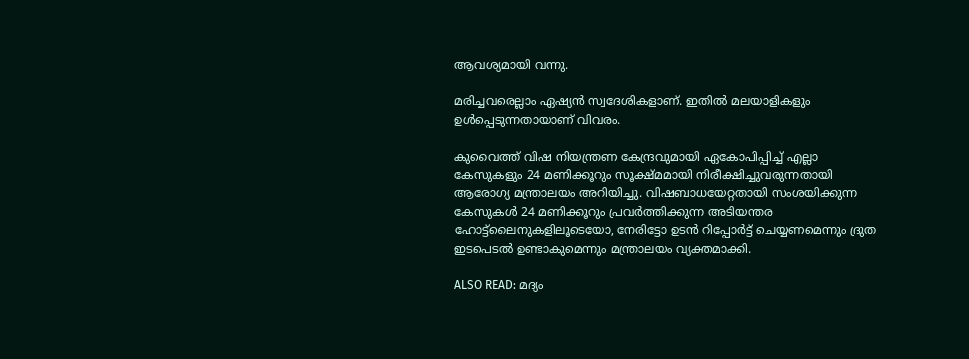ആവശ്യമായി വന്നു.

മരിച്ചവരെല്ലാം ഏഷ്യന്‍ സ്വദേശികളാണ്. ഇതില്‍ മലയാളികളും ഉള്‍പ്പെടുന്നതായാണ് വിവരം.

കുവൈത്ത് വിഷ നിയന്ത്രണ കേന്ദ്രവുമായി ഏകോപിപ്പിച്ച് എല്ലാ കേസുകളും 24 മണിക്കൂറും സൂക്ഷ്മമായി നിരീക്ഷിച്ചുവരുന്നതായി ആരോഗ്യ മന്ത്രാലയം അറിയിച്ചു. വിഷബാധയേറ്റതായി സംശയിക്കുന്ന കേസുകള്‍ 24 മണിക്കൂറും പ്രവര്‍ത്തിക്കുന്ന അടിയന്തര ഹോട്ട്ലൈനുകളിലൂടെയോ, നേരിട്ടോ ഉടന്‍ റിപ്പോര്‍ട്ട് ചെയ്യണമെന്നും ദ്രുത ഇടപെടല്‍ ഉണ്ടാകുമെന്നും മന്ത്രാലയം വ്യക്തമാക്കി.

ALSO READ: മദ്യം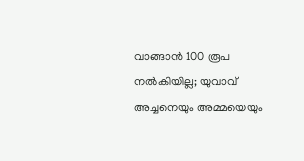വാങ്ങാന്‍ 100 രൂപ നല്‍കിയില്ല; യുവാവ് അച്ചനെയും അമ്മയെയും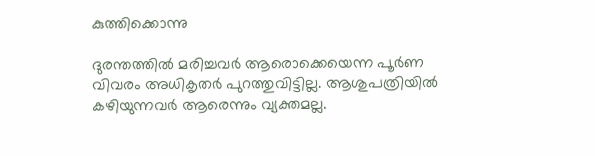കുത്തിക്കൊന്നു

ദുരന്തത്തില്‍ മരിച്ചവര്‍ ആരൊക്കെയെന്ന പൂര്‍ണ വിവരം അധികൃതര്‍ പുറത്തുവിട്ടില്ല. ആശുപത്രിയില്‍ കഴിയുന്നവര്‍ ആരെന്നും വ്യക്തമല്ല.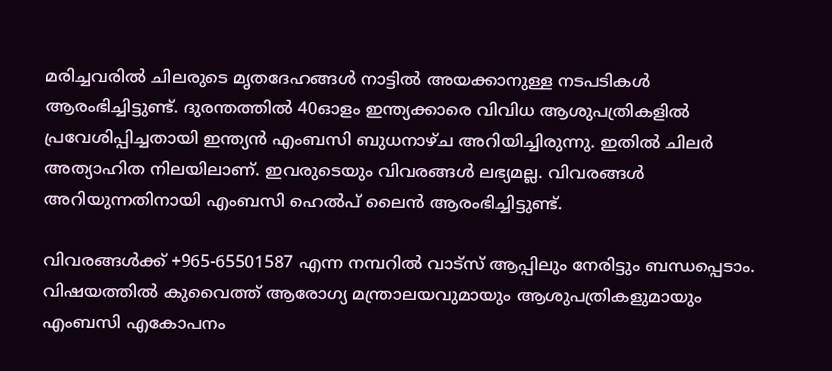മരിച്ചവരില്‍ ചിലരുടെ മൃതദേഹങ്ങള്‍ നാട്ടില്‍ അയക്കാനുള്ള നടപടികള്‍ ആരംഭിച്ചിട്ടുണ്ട്. ദുരന്തത്തില്‍ 40ഓളം ഇന്ത്യക്കാരെ വിവിധ ആശുപത്രികളില്‍ പ്രവേശിപ്പിച്ചതായി ഇന്ത്യന്‍ എംബസി ബുധനാഴ്ച അറിയിച്ചിരുന്നു. ഇതില്‍ ചിലര്‍ അത്യാഹിത നിലയിലാണ്. ഇവരുടെയും വിവരങ്ങള്‍ ലഭ്യമല്ല. വിവരങ്ങള്‍ അറിയുന്നതിനായി എംബസി ഹെല്‍പ് ലൈന്‍ ആരംഭിച്ചിട്ടുണ്ട്.

വിവരങ്ങള്‍ക്ക് +965-65501587 എന്ന നമ്പറില്‍ വാട്‌സ് ആപ്പിലും നേരിട്ടും ബന്ധപ്പെടാം. വിഷയത്തില്‍ കുവൈത്ത് ആരോഗ്യ മന്ത്രാലയവുമായും ആശുപത്രികളുമായും എംബസി എകോപനം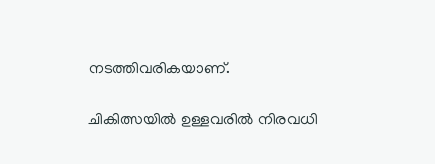നടത്തിവരികയാണ്.

ചികിത്സയില്‍ ഉള്ളവരില്‍ നിരവധി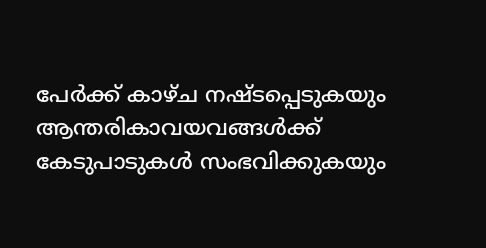പേര്‍ക്ക് കാഴ്ച നഷ്ടപ്പെടുകയും ആന്തരികാവയവങ്ങള്‍ക്ക് കേടുപാടുകള്‍ സംഭവിക്കുകയും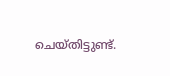ചെയ്തിട്ടുണ്ട്.